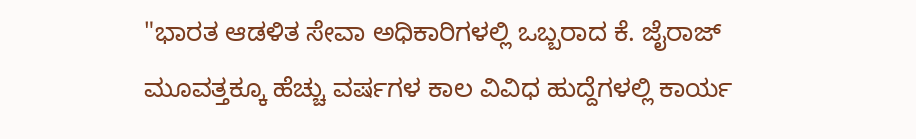"ಭಾರತ ಆಡಳಿತ ಸೇವಾ ಅಧಿಕಾರಿಗಳಲ್ಲಿ ಒಬ್ಬರಾದ ಕೆ. ಜೈರಾಜ್ ಮೂವತ್ತಕ್ಕೂ ಹೆಚ್ಚು ವರ್ಷಗಳ ಕಾಲ ವಿವಿಧ ಹುದ್ದೆಗಳಲ್ಲಿ ಕಾರ್ಯ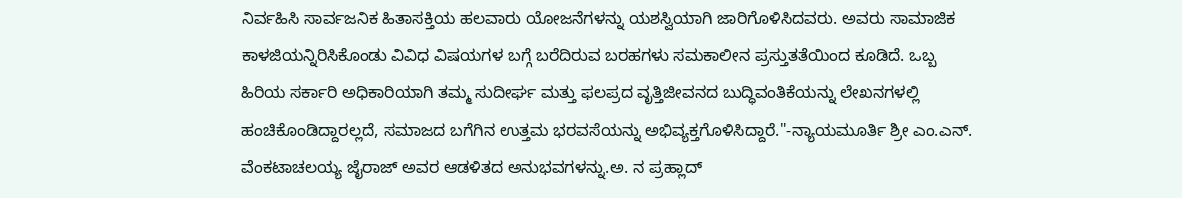ನಿರ್ವಹಿಸಿ ಸಾರ್ವಜನಿಕ ಹಿತಾಸಕ್ತಿಯ ಹಲವಾರು ಯೋಜನೆಗಳನ್ನು ಯಶಸ್ವಿಯಾಗಿ ಜಾರಿಗೊಳಿಸಿದವರು. ಅವರು ಸಾಮಾಜಿಕ ಕಾಳಜಿಯನ್ನಿರಿಸಿಕೊಂಡು ವಿವಿಧ ವಿಷಯಗಳ ಬಗ್ಗೆ ಬರೆದಿರುವ ಬರಹಗಳು ಸಮಕಾಲೀನ ಪ್ರಸ್ತುತತೆಯಿಂದ ಕೂಡಿದೆ. ಒಬ್ಬ ಹಿರಿಯ ಸರ್ಕಾರಿ ಅಧಿಕಾರಿಯಾಗಿ ತಮ್ಮ ಸುದೀರ್ಘ ಮತ್ತು ಫಲಪ್ರದ ವೃತ್ತಿಜೀವನದ ಬುದ್ಧಿವಂತಿಕೆಯನ್ನು ಲೇಖನಗಳಲ್ಲಿ ಹಂಚಿಕೊಂಡಿದ್ದಾರಲ್ಲದೆ, ಸಮಾಜದ ಬಗೆಗಿನ ಉತ್ತಮ ಭರವಸೆಯನ್ನು ಅಭಿವ್ಯಕ್ತಗೊಳಿಸಿದ್ದಾರೆ."-ನ್ಯಾಯಮೂರ್ತಿ ಶ್ರೀ ಎಂ.ಎನ್. ವೆಂಕಟಾಚಲಯ್ಯ ಜೈರಾಜ್ ಅವರ ಆಡಳಿತದ ಅನುಭವಗಳನ್ನು.ಅ. ನ ಪ್ರಹ್ಲಾದ್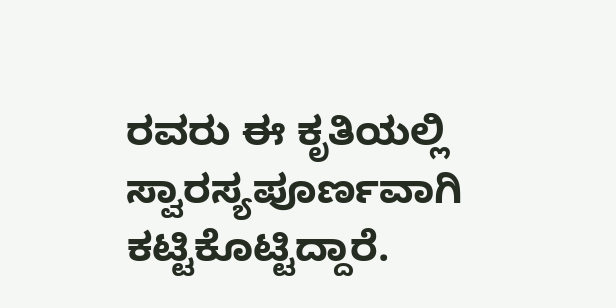ರವರು ಈ ಕೃತಿಯಲ್ಲಿ ಸ್ವಾರಸ್ಯಪೂರ್ಣವಾಗಿ ಕಟ್ಟಿಕೊಟ್ಟಿದ್ದಾರೆ.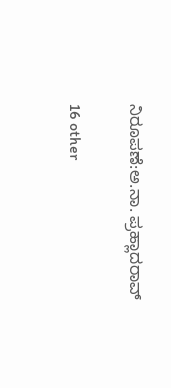ನಿರೂಪಣೆ:ಅ.ನಾ. ಪ್ರಹ್ಲಾದರಾವ್

16 other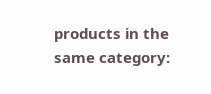products in the same category: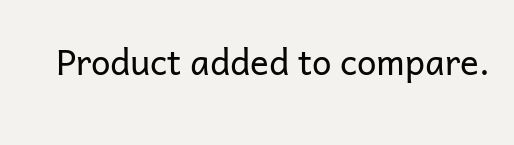Product added to compare.